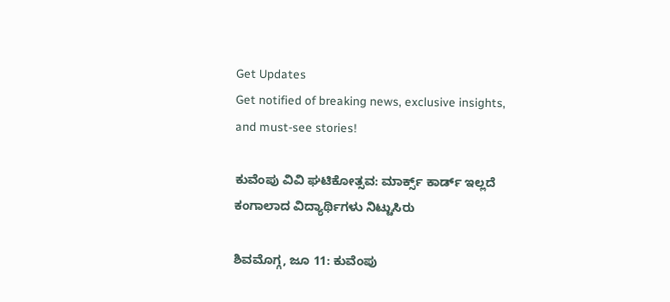Get Updates
Get notified of breaking news, exclusive insights, and must-see stories!

ಕುವೆಂಪು ವಿವಿ ಘಟಿಕೋತ್ಸವ: ಮಾರ್ಕ್ಸ್ ಕಾರ್ಡ್ ಇಲ್ಲದೆ ಕಂಗಾಲಾದ ವಿದ್ಯಾರ್ಥಿಗಳು ನಿಟ್ಟುಸಿರು

ಶಿವಮೊಗ್ಗ, ಜೂ 11: ಕುವೆಂಪು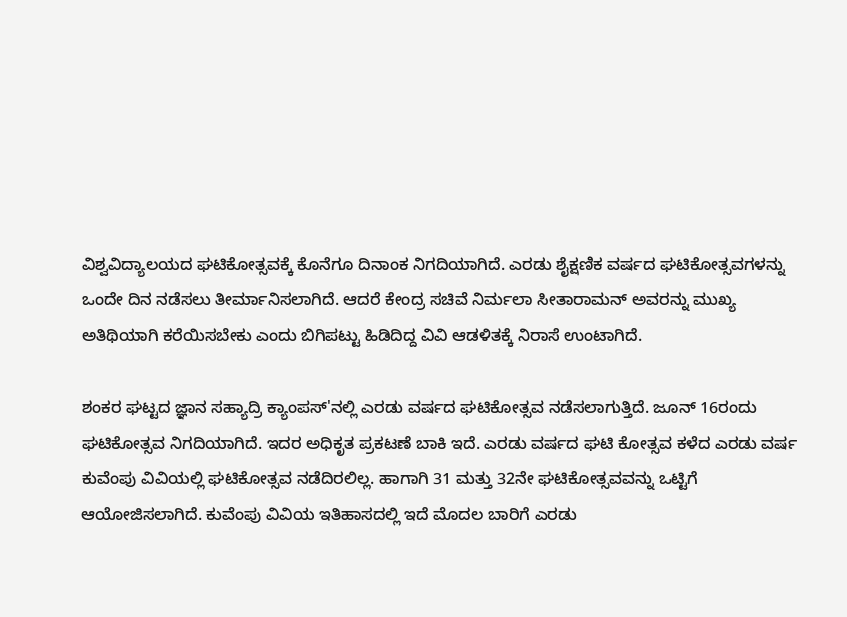ವಿಶ್ವವಿದ್ಯಾಲಯದ ಘಟಿಕೋತ್ಸವಕ್ಕೆ ಕೊನೆಗೂ ದಿನಾಂಕ ನಿಗದಿಯಾಗಿದೆ. ಎರಡು ಶೈಕ್ಷಣಿಕ ವರ್ಷದ ಘಟಿಕೋತ್ಸವಗಳನ್ನು ಒಂದೇ ದಿನ ನಡೆಸಲು ತೀರ್ಮಾನಿಸಲಾಗಿದೆ. ಆದರೆ ಕೇಂದ್ರ ಸಚಿವೆ ನಿರ್ಮಲಾ ಸೀತಾರಾಮನ್ ಅವರನ್ನು ಮುಖ್ಯ ಅತಿಥಿಯಾಗಿ ಕರೆಯಿಸಬೇಕು ಎಂದು ಬಿಗಿಪಟ್ಟು ಹಿಡಿದಿದ್ದ ವಿವಿ ಆಡಳಿತಕ್ಕೆ ನಿರಾಸೆ ಉಂಟಾಗಿದೆ.

ಶಂಕರ ಘಟ್ಟದ ಜ್ಞಾನ ಸಹ್ಯಾದ್ರಿ ಕ್ಯಾಂಪಸ್'ನಲ್ಲಿ ಎರಡು ವರ್ಷದ ಘಟಿಕೋತ್ಸವ ನಡೆಸಲಾಗುತ್ತಿದೆ. ಜೂನ್ 16ರಂದು ಘಟಿಕೋತ್ಸವ ನಿಗದಿಯಾಗಿದೆ. ಇದರ ಅಧಿಕೃತ ಪ್ರಕಟಣೆ ಬಾಕಿ ಇದೆ. ಎರಡು ವರ್ಷದ ಘಟಿ ಕೋತ್ಸವ ಕಳೆದ ಎರಡು ವರ್ಷ ಕುವೆಂಪು ವಿವಿಯಲ್ಲಿ ಘಟಿಕೋತ್ಸವ ನಡೆದಿರಲಿಲ್ಲ. ಹಾಗಾಗಿ 31 ಮತ್ತು 32ನೇ ಘಟಿಕೋತ್ಸವವನ್ನು ಒಟ್ಟಿಗೆ ಆಯೋಜಿಸಲಾಗಿದೆ. ಕುವೆಂಪು ವಿವಿಯ ಇತಿಹಾಸದಲ್ಲಿ ಇದೆ ಮೊದಲ ಬಾರಿಗೆ ಎರಡು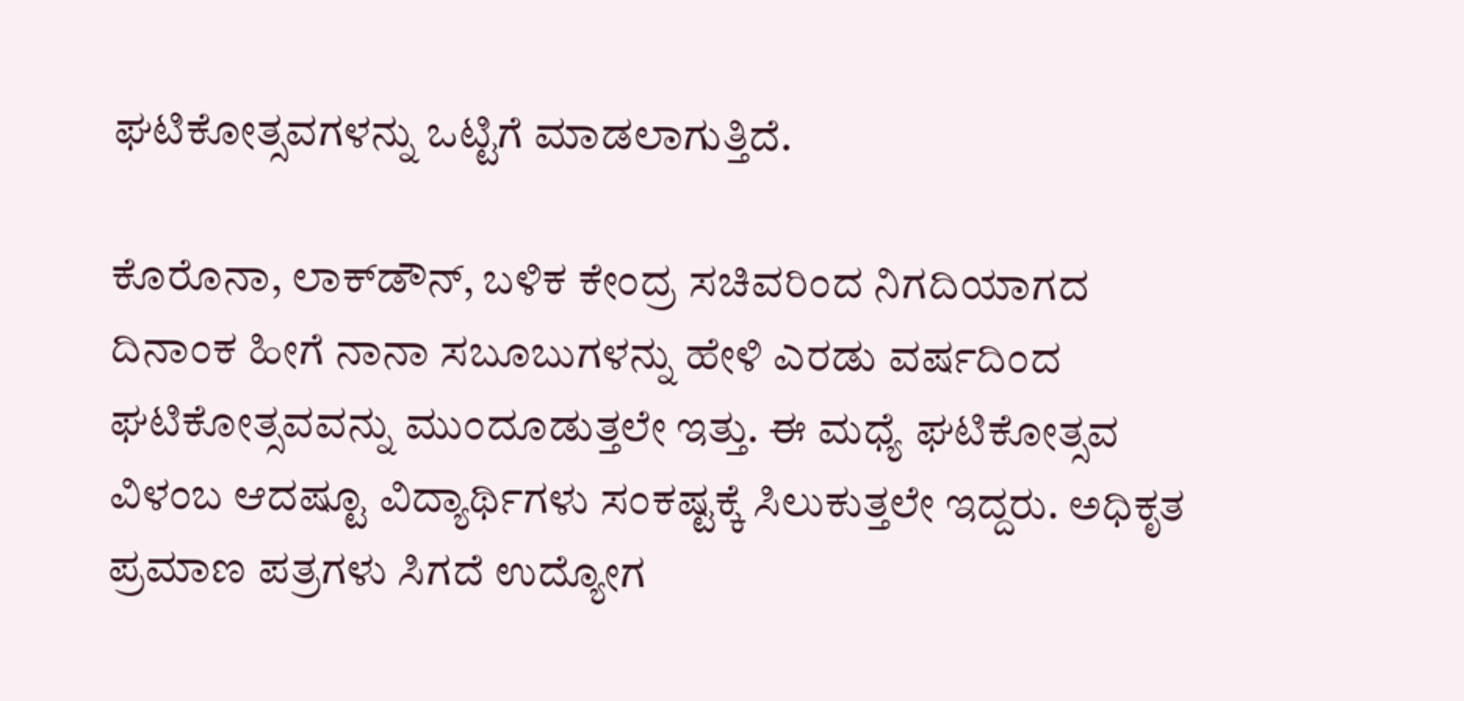ಘಟಿಕೋತ್ಸವಗಳನ್ನು ಒಟ್ಟಿಗೆ ಮಾಡಲಾಗುತ್ತಿದೆ.

ಕೊರೊನಾ, ಲಾಕ್‌ಡೌನ್, ಬಳಿಕ ಕೇಂದ್ರ ಸಚಿವರಿಂದ ನಿಗದಿಯಾಗದ ದಿನಾಂಕ ಹೀಗೆ ನಾನಾ ಸಬೂಬುಗಳನ್ನು ಹೇಳಿ ಎರಡು ವರ್ಷದಿಂದ ಘಟಿಕೋತ್ಸವವನ್ನು ಮುಂದೂಡುತ್ತಲೇ ಇತ್ತು. ಈ ಮಧ್ಯೆ ಘಟಿಕೋತ್ಸವ ವಿಳಂಬ ಆದಷ್ಟೂ ವಿದ್ಯಾರ್ಥಿಗಳು ಸಂಕಷ್ಟಕ್ಕೆ ಸಿಲುಕುತ್ತಲೇ ಇದ್ದರು. ಅಧಿಕೃತ ಪ್ರಮಾಣ ಪತ್ರಗಳು ಸಿಗದೆ ಉದ್ಯೋಗ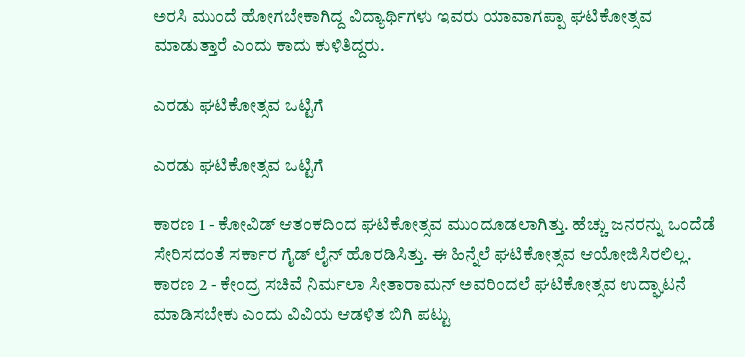ಅರಸಿ ಮುಂದೆ ಹೋಗಬೇಕಾಗಿದ್ದ ವಿದ್ಯಾರ್ಥಿಗಳು ಇವರು ಯಾವಾಗಪ್ಪಾ ಘಟಿಕೋತ್ಸವ ಮಾಡುತ್ತಾರೆ ಎಂದು ಕಾದು ಕುಳಿತಿದ್ದರು.

ಎರಡು ಘಟಿಕೋತ್ಸವ ಒಟ್ಟಿಗೆ

ಎರಡು ಘಟಿಕೋತ್ಸವ ಒಟ್ಟಿಗೆ

ಕಾರಣ 1 - ಕೋವಿಡ್ ಆತಂಕದಿಂದ ಘಟಿಕೋತ್ಸವ ಮುಂದೂಡಲಾಗಿತ್ತು. ಹೆಚ್ಚು ಜನರನ್ನು ಒಂದೆಡೆ ಸೇರಿಸದಂತೆ ಸರ್ಕಾರ ಗೈಡ್ ಲೈನ್ ಹೊರಡಿಸಿತ್ತು. ಈ ಹಿನ್ನೆಲೆ ಘಟಿಕೋತ್ಸವ ಆಯೋಜಿಸಿರಲಿಲ್ಲ. ಕಾರಣ 2 - ಕೇಂದ್ರ ಸಚಿವೆ ನಿರ್ಮಲಾ ಸೀತಾರಾಮನ್ ಅವರಿಂದಲೆ ಘಟಿಕೋತ್ಸವ ಉದ್ಘಾಟನೆ ಮಾಡಿಸಬೇಕು ಎಂದು ವಿವಿಯ ಆಡಳಿತ ಬಿಗಿ ಪಟ್ಟು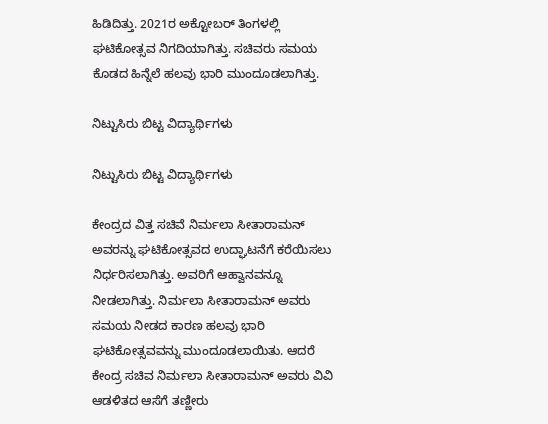ಹಿಡಿದಿತ್ತು. 2021ರ ಅಕ್ಟೋಬರ್ ತಿಂಗಳಲ್ಲಿ ಘಟಿಕೋತ್ಸವ ನಿಗದಿಯಾಗಿತ್ತು. ಸಚಿವರು ಸಮಯ ಕೊಡದ ಹಿನ್ನೆಲೆ ಹಲವು ಭಾರಿ ಮುಂದೂಡಲಾಗಿತ್ತು.

ನಿಟ್ಟುಸಿರು ಬಿಟ್ಟ ವಿದ್ಯಾರ್ಥಿಗಳು

ನಿಟ್ಟುಸಿರು ಬಿಟ್ಟ ವಿದ್ಯಾರ್ಥಿಗಳು

ಕೇಂದ್ರದ ವಿತ್ತ ಸಚಿವೆ ನಿರ್ಮಲಾ ಸೀತಾರಾಮನ್ ಅವರನ್ನು ಘಟಿಕೋತ್ಸವದ ಉದ್ಘಾಟನೆಗೆ ಕರೆಯಿಸಲು ನಿರ್ಧರಿಸಲಾಗಿತ್ತು. ಅವರಿಗೆ ಆಹ್ವಾನವನ್ನೂ ನೀಡಲಾಗಿತ್ತು. ನಿರ್ಮಲಾ ಸೀತಾರಾಮನ್ ಅವರು ಸಮಯ ನೀಡದ ಕಾರಣ ಹಲವು ಭಾರಿ ಘಟಿಕೋತ್ಸವವನ್ನು ಮುಂದೂಡಲಾಯಿತು. ಆದರೆ ಕೇಂದ್ರ ಸಚಿವ ನಿರ್ಮಲಾ ಸೀತಾರಾಮನ್ ಅವರು ವಿವಿ ಆಡಳಿತದ ಆಸೆಗೆ ತಣ್ಣೀರು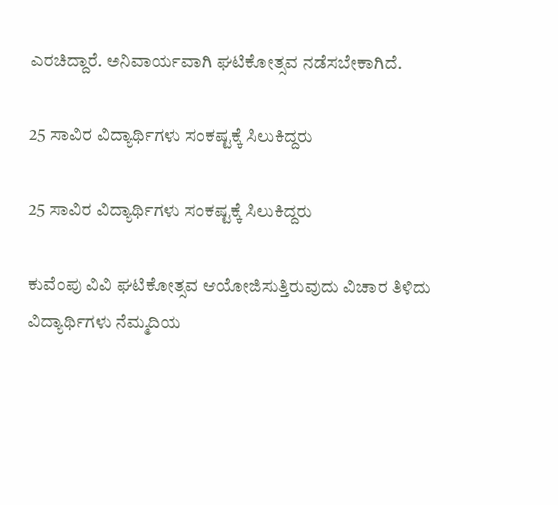ಎರಚಿದ್ದಾರೆ. ಅನಿವಾರ್ಯವಾಗಿ ಘಟಿಕೋತ್ಸವ ನಡೆಸಬೇಕಾಗಿದೆ.

25 ಸಾವಿರ ವಿದ್ಯಾರ್ಥಿಗಳು ಸಂಕಷ್ಟಕ್ಕೆ ಸಿಲುಕಿದ್ದರು

25 ಸಾವಿರ ವಿದ್ಯಾರ್ಥಿಗಳು ಸಂಕಷ್ಟಕ್ಕೆ ಸಿಲುಕಿದ್ದರು

ಕುವೆಂಪು ವಿವಿ ಘಟಿಕೋತ್ಸವ ಆಯೋಜಿಸುತ್ತಿರುವುದು ವಿಚಾರ ತಿಳಿದು ವಿದ್ಯಾರ್ಥಿಗಳು ನೆಮ್ಮದಿಯ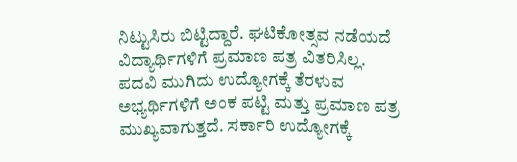ನಿಟ್ಟುಸಿರು ಬಿಟ್ಟಿದ್ದಾರೆ. ಘಟಿಕೋತ್ಸವ ನಡೆಯದೆ ವಿದ್ಯಾರ್ಥಿಗಳಿಗೆ ಪ್ರಮಾಣ ಪತ್ರ ವಿತರಿಸಿಲ್ಲ. ಪದವಿ ಮುಗಿದು ಉದ್ಯೋಗಕ್ಕೆ ತೆರಳುವ ಅಭ್ಯರ್ಥಿಗಳಿಗೆ ಅಂಕ ಪಟ್ಟಿ ಮತ್ತು ಪ್ರಮಾಣ ಪತ್ರ ಮುಖ್ಯವಾಗುತ್ತದೆ. ಸರ್ಕಾರಿ ಉದ್ಯೋಗಕ್ಕೆ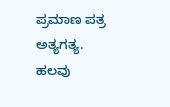ಪ್ರಮಾಣ ಪತ್ರ ಅತ್ಯಗತ್ಯ. ಹಲವು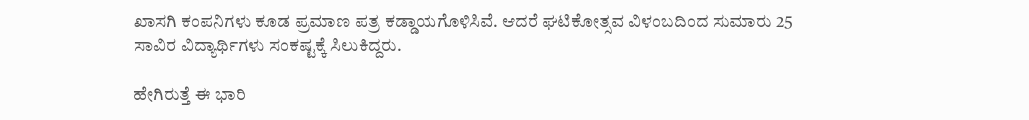ಖಾಸಗಿ ಕಂಪನಿಗಳು ಕೂಡ ಪ್ರಮಾಣ ಪತ್ರ ಕಡ್ಡಾಯಗೊಳಿಸಿವೆ. ಆದರೆ ಘಟಿಕೋತ್ಸವ ವಿಳಂಬದಿಂದ ಸುಮಾರು 25 ಸಾವಿರ ವಿದ್ಯಾರ್ಥಿಗಳು ಸಂಕಷ್ಟಕ್ಕೆ ಸಿಲುಕಿದ್ದರು.

ಹೇಗಿರುತ್ತೆ ಈ ಭಾರಿ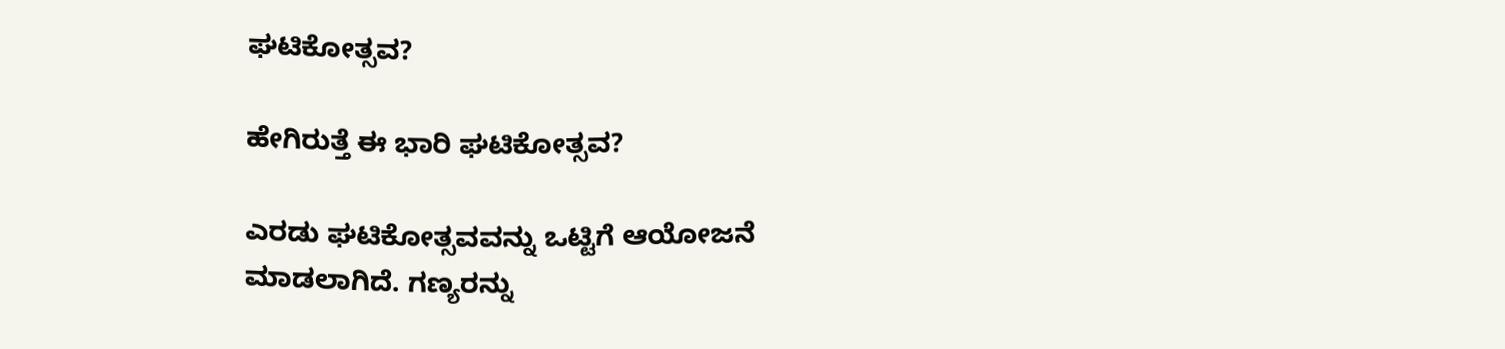ಘಟಿಕೋತ್ಸವ?

ಹೇಗಿರುತ್ತೆ ಈ ಭಾರಿ ಘಟಿಕೋತ್ಸವ?

ಎರಡು ಘಟಿಕೋತ್ಸವವನ್ನು ಒಟ್ಟಿಗೆ ಆಯೋಜನೆ ಮಾಡಲಾಗಿದೆ. ಗಣ್ಯರನ್ನು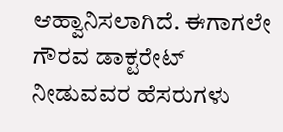ಆಹ್ವಾನಿಸಲಾಗಿದೆ. ಈಗಾಗಲೇ ಗೌರವ ಡಾಕ್ಟರೇಟ್ ನೀಡುವವರ ಹೆಸರುಗಳು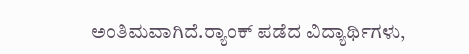ಅಂತಿಮವಾಗಿದೆ.ರ್‍ಯಾಂಕ್ ಪಡೆದ ವಿದ್ಯಾರ್ಥಿಗಳು,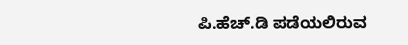ಪಿ.ಹೆಚ್.ಡಿ ಪಡೆಯಲಿರುವ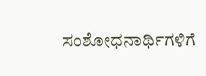ಸಂಶೋಧನಾರ್ಥಿಗಳಿಗೆ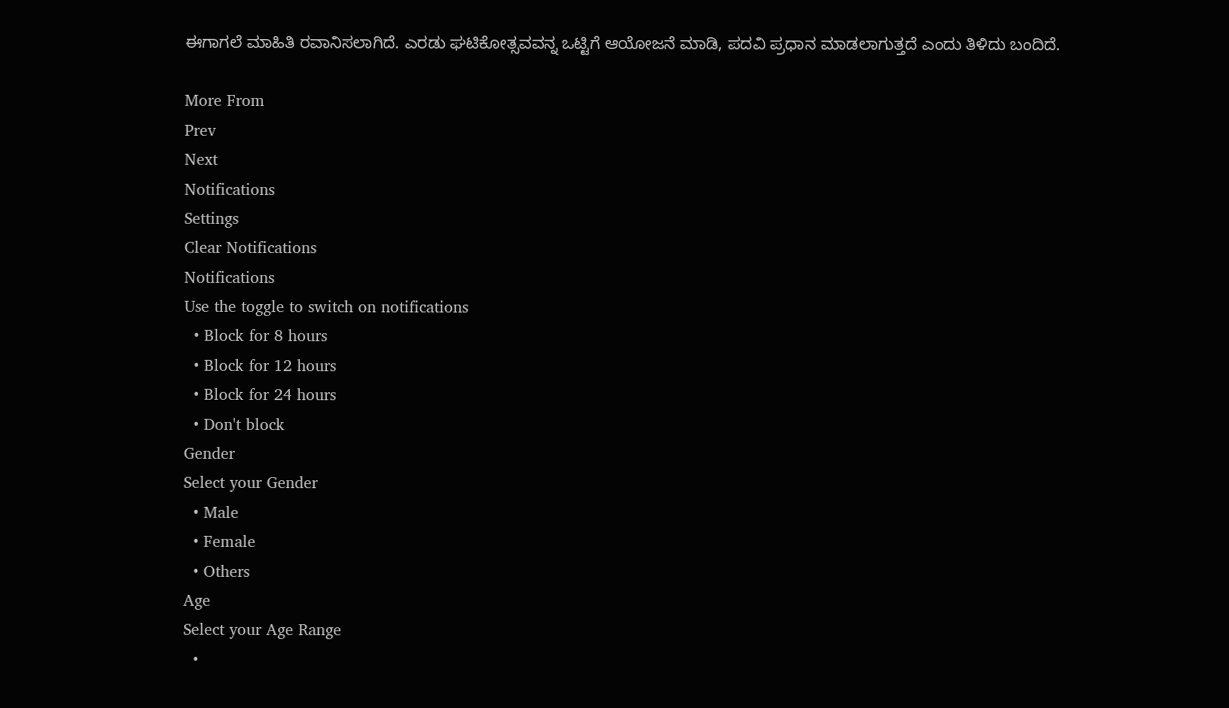ಈಗಾಗಲೆ ಮಾಹಿತಿ ರವಾನಿಸಲಾಗಿದೆ. ಎರಡು ಘಟಿಕೋತ್ಸವವನ್ನ ಒಟ್ಟಿಗೆ ಆಯೋಜನೆ ಮಾಡಿ, ಪದವಿ ಪ್ರಧಾನ ಮಾಡಲಾಗುತ್ತದೆ ಎಂದು ತಿಳಿದು ಬಂದಿದೆ.

More From
Prev
Next
Notifications
Settings
Clear Notifications
Notifications
Use the toggle to switch on notifications
  • Block for 8 hours
  • Block for 12 hours
  • Block for 24 hours
  • Don't block
Gender
Select your Gender
  • Male
  • Female
  • Others
Age
Select your Age Range
  •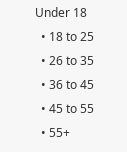Under 18
  • 18 to 25
  • 26 to 35
  • 36 to 45
  • 45 to 55
  • 55+